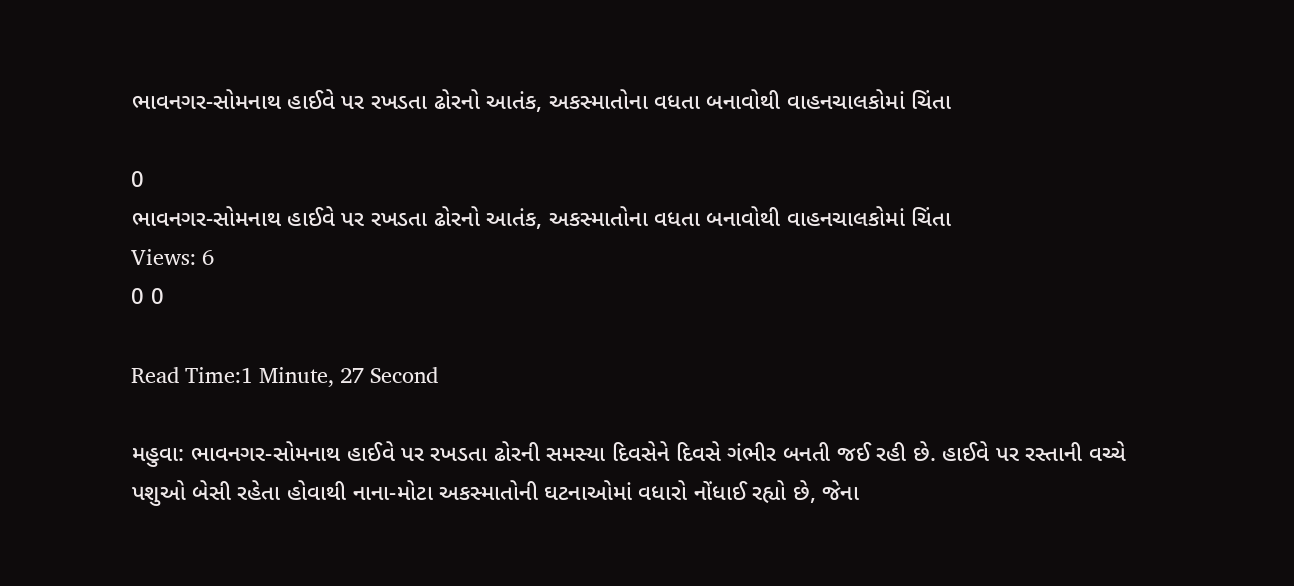ભાવનગર-સોમનાથ હાઈવે પર રખડતા ઢોરનો આતંક, અકસ્માતોના વધતા બનાવોથી વાહનચાલકોમાં ચિંતા

0
ભાવનગર-સોમનાથ હાઈવે પર રખડતા ઢોરનો આતંક, અકસ્માતોના વધતા બનાવોથી વાહનચાલકોમાં ચિંતા
Views: 6
0 0

Read Time:1 Minute, 27 Second

મહુવા: ભાવનગર-સોમનાથ હાઈવે પર રખડતા ઢોરની સમસ્યા દિવસેને દિવસે ગંભીર બનતી જઈ રહી છે. હાઈવે પર રસ્તાની વચ્ચે પશુઓ બેસી રહેતા હોવાથી નાના-મોટા અકસ્માતોની ઘટનાઓમાં વધારો નોંધાઈ રહ્યો છે, જેના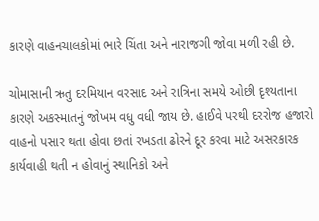કારણે વાહનચાલકોમાં ભારે ચિંતા અને નારાજગી જોવા મળી રહી છે.

ચોમાસાની ઋતુ દરમિયાન વરસાદ અને રાત્રિના સમયે ઓછી દૃશ્યતાના કારણે અકસ્માતનું જોખમ વધુ વધી જાય છે. હાઈવે પરથી દરરોજ હજારો વાહનો પસાર થતા હોવા છતાં રખડતા ઢોરને દૂર કરવા માટે અસરકારક કાર્યવાહી થતી ન હોવાનું સ્થાનિકો અને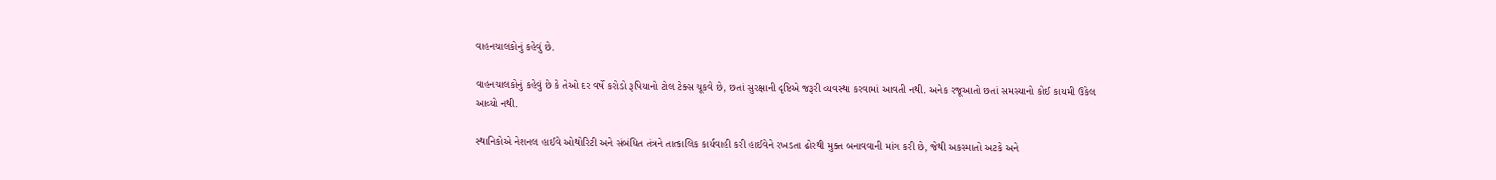વાહનચાલકોનું કહેવું છે.

વાહનચાલકોનું કહેવું છે કે તેઓ દર વર્ષે કરોડો રૂપિયાનો ટોલ ટેક્સ ચૂકવે છે, છતાં સુરક્ષાની દૃષ્ટિએ જરૂરી વ્યવસ્થા કરવામાં આવતી નથી. અનેક રજૂઆતો છતાં સમસ્યાનો કોઈ કાયમી ઉકેલ આવ્યો નથી.

સ્થાનિકોએ નેશનલ હાઈવે ઓથોરિટી અને સંબંધિત તંત્રને તાત્કાલિક કાર્યવાહી કરી હાઈવેને રખડતા ઢોરથી મુક્ત બનાવવાની માંગ કરી છે, જેથી અકસ્માતો અટકે અને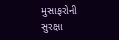મુસાફરોની સુરક્ષા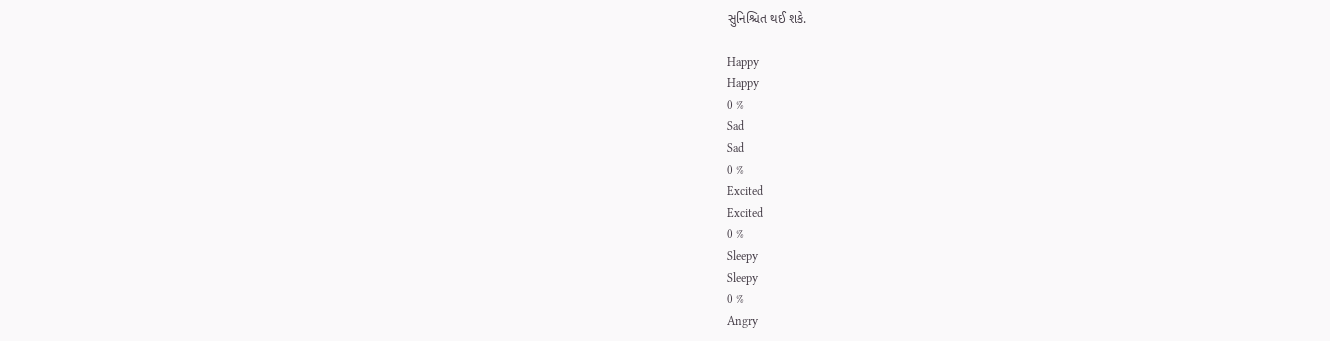સુનિશ્ચિત થઈ શકે.

Happy
Happy
0 %
Sad
Sad
0 %
Excited
Excited
0 %
Sleepy
Sleepy
0 %
Angry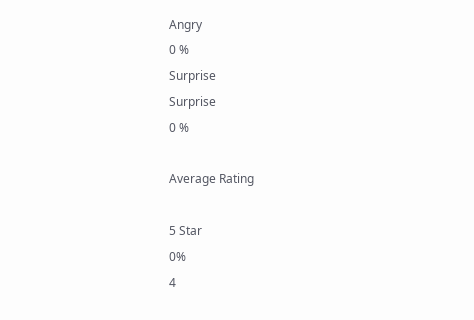Angry
0 %
Surprise
Surprise
0 %

Average Rating

5 Star
0%
4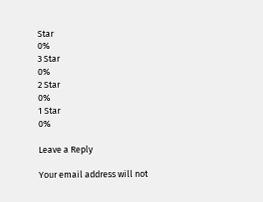Star
0%
3 Star
0%
2 Star
0%
1 Star
0%

Leave a Reply

Your email address will not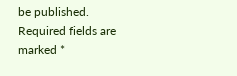be published. Required fields are marked *